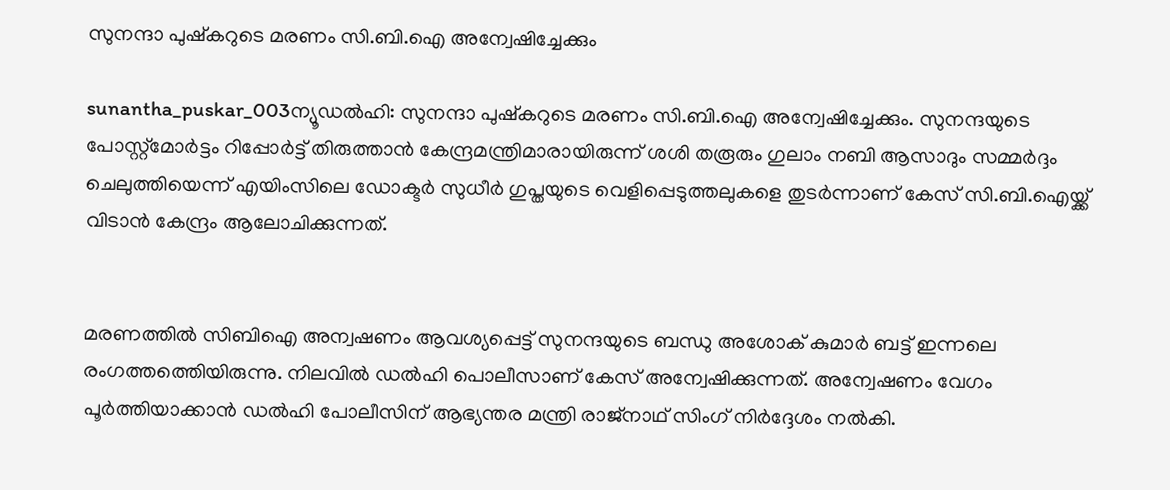സുനന്ദാ പുഷ്‌കറുടെ മരണം സി.ബി.ഐ അന്വേഷിച്ചേക്കും

sunantha_puskar_003ന്യൂഡല്‍ഹി: സുനന്ദാ പുഷ്‌കറുടെ മരണം സി.ബി.ഐ അന്വേഷിച്ചേക്കും. സുനന്ദയുടെ പോസ്റ്റ്‌മോര്‍ട്ടം റിപ്പോര്‍ട്ട് തിരുത്താന്‍ കേന്ദ്രമന്ത്രിമാരായിരുന്ന് ശശി തരൂരും ഗുലാം നബി ആസാദും സമ്മര്‍ദ്ദം ചെലുത്തിയെന്ന് എയിംസിലെ ഡോക്ടര്‍ സുധീര്‍ ഗുപ്തയുടെ വെളിപ്പെടുത്തലുകളെ തുടര്‍ന്നാണ് കേസ് സി.ബി.ഐയ്ക്ക് വിടാന്‍ കേന്ദ്രം ആലോചിക്കുന്നത്.


മരണത്തില്‍ സിബിഐ അന്വഷണം ആവശ്യപ്പെട്ട് സുനന്ദയുടെ ബന്ധു അശോക് കുമാര്‍ ബട്ട് ഇന്നലെ രംഗത്തത്തെിയിരുന്നു. നിലവില്‍ ഡല്‍ഹി പൊലീസാണ് കേസ് അന്വേഷിക്കുന്നത്. അന്വേഷണം വേഗം പൂര്‍ത്തിയാക്കാന്‍ ഡല്‍ഹി പോലീസിന് ആഭ്യന്തര മന്ത്രി രാജ്‌നാഥ് സിംഗ് നിര്‍ദ്ദേശം നല്‍കി.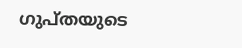ഗുപ്തയുടെ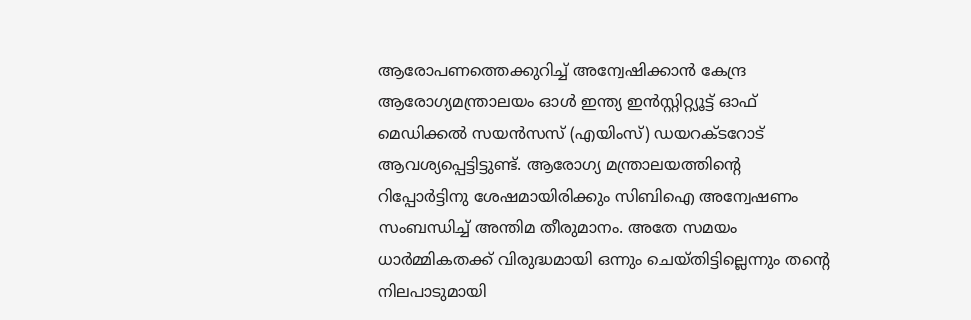ആരോപണത്തെക്കുറിച്ച് അന്വേഷിക്കാന്‍ കേന്ദ്ര ആരോഗ്യമന്ത്രാലയം ഓള്‍ ഇന്ത്യ ഇന്‍സ്റ്റിറ്റ്യൂട്ട് ഓഫ് മെഡിക്കല്‍ സയന്‍സസ് (എയിംസ്) ഡയറക്ടറോട് ആവശ്യപ്പെട്ടിട്ടുണ്ട്. ആരോഗ്യ മന്ത്രാലയത്തിന്റെ റിപ്പോര്‍ട്ടിനു ശേഷമായിരിക്കും സിബിഐ അന്വേഷണം സംബന്ധിച്ച് അന്തിമ തീരുമാനം. അതേ സമയം ധാര്‍മ്മികതക്ക് വിരുദ്ധമായി ഒന്നും ചെയ്തിട്ടില്ലെന്നും തന്റെ നിലപാടുമായി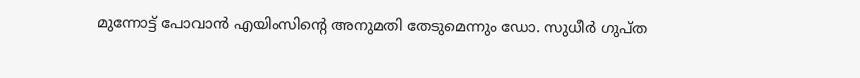മുന്നോട്ട് പോവാന്‍ എയിംസിന്റെ അനുമതി തേടുമെന്നും ഡോ. സുധീര്‍ ഗുപ്ത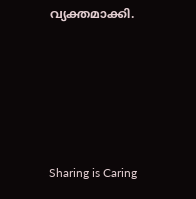വ്യക്തമാക്കി.





Sharing is Caring